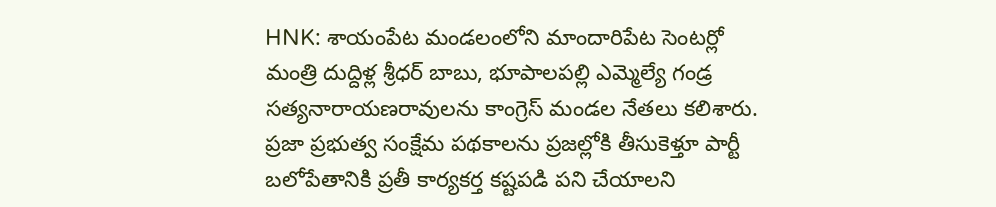HNK: శాయంపేట మండలంలోని మాందారిపేట సెంటర్లో మంత్రి దుద్దిళ్ల శ్రీధర్ బాబు, భూపాలపల్లి ఎమ్మెల్యే గండ్ర సత్యనారాయణరావులను కాంగ్రెస్ మండల నేతలు కలిశారు. ప్రజా ప్రభుత్వ సంక్షేమ పథకాలను ప్రజల్లోకి తీసుకెళ్తూ పార్టీ బలోపేతానికి ప్రతీ కార్యకర్త కష్టపడి పని చేయాలని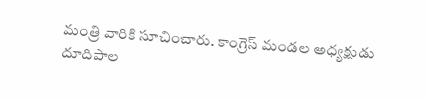మంత్రి వారికి సూచించారు. కాంగ్రెస్ మండల అధ్యక్షుడు దూదిపాల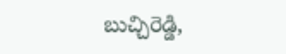బుచ్చిరెడ్డి,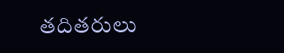తదితరులు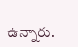ఉన్నారు.